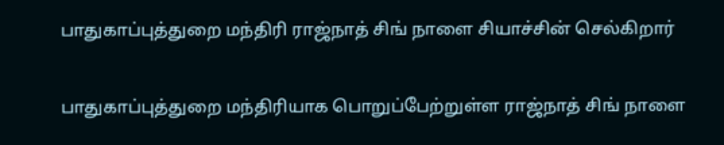பாதுகாப்புத்துறை மந்திரி ராஜ்நாத் சிங் நாளை சியாச்சின் செல்கிறார்

பாதுகாப்புத்துறை மந்திரியாக பொறுப்பேற்றுள்ள ராஜ்நாத் சிங் நாளை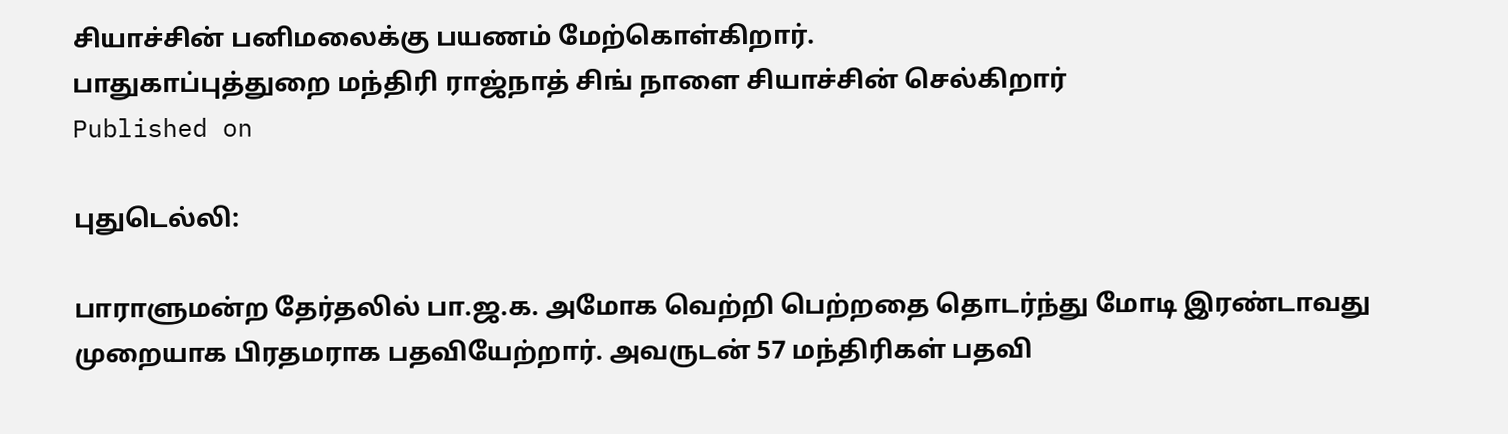சியாச்சின் பனிமலைக்கு பயணம் மேற்கொள்கிறார்.
பாதுகாப்புத்துறை மந்திரி ராஜ்நாத் சிங் நாளை சியாச்சின் செல்கிறார்
Published on

புதுடெல்லி:

பாராளுமன்ற தேர்தலில் பா.ஜ.க. அமோக வெற்றி பெற்றதை தொடர்ந்து மோடி இரண்டாவது முறையாக பிரதமராக பதவியேற்றார். அவருடன் 57 மந்திரிகள் பதவி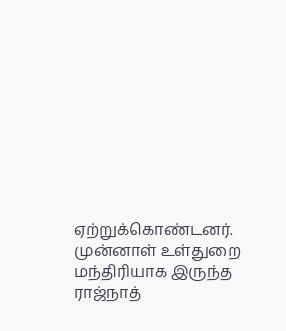ஏற்றுக்கொண்டனர். முன்னாள் உள்துறை மந்திரியாக இருந்த ராஜ்நாத்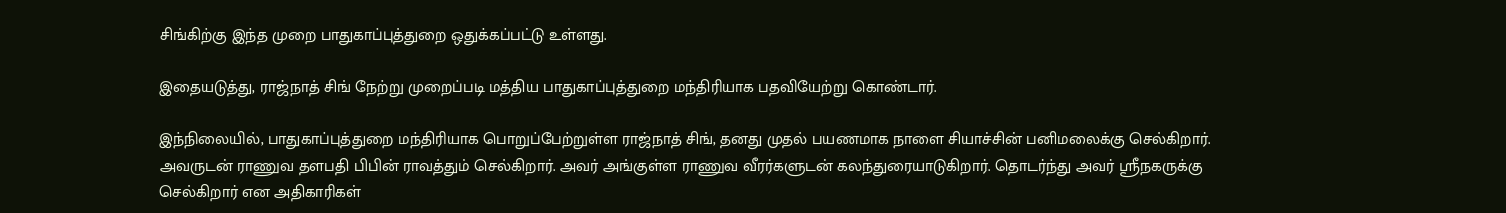சிங்கிற்கு இந்த முறை பாதுகாப்புத்துறை ஒதுக்கப்பட்டு உள்ளது.

இதையடுத்து, ராஜ்நாத் சிங் நேற்று முறைப்படி மத்திய பாதுகாப்புத்துறை மந்திரியாக பதவியேற்று கொண்டார்.

இந்நிலையில், பாதுகாப்புத்துறை மந்திரியாக பொறுப்பேற்றுள்ள ராஜ்நாத் சிங், தனது முதல் பயணமாக நாளை சியாச்சின் பனிமலைக்கு செல்கிறார். அவருடன் ராணுவ தளபதி பிபின் ராவத்தும் செல்கிறார். அவர் அங்குள்ள ராணுவ வீரர்களுடன் கலந்துரையாடுகிறார். தொடர்ந்து அவர் ஸ்ரீநகருக்கு செல்கிறார் என அதிகாரிகள்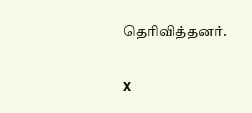தெரிவித்தனர்.

X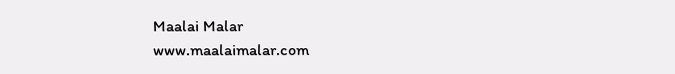Maalai Malar
www.maalaimalar.com